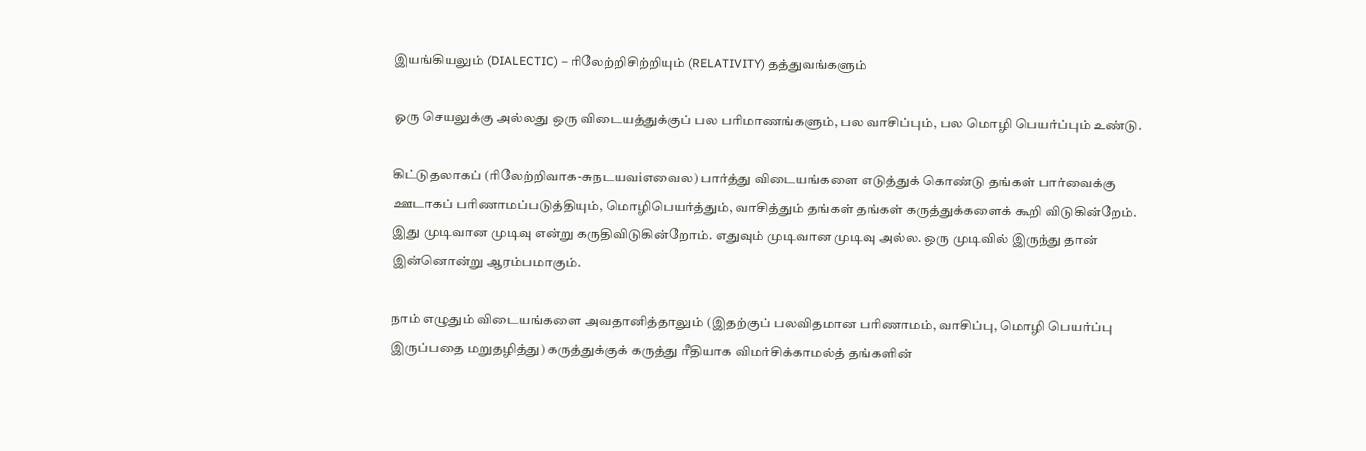இயங்கியலும் (DIALECTIC) – ரிலேற்றிசிற்றியும் (RELATIVITY) தத்துவங்களும்

ஓரு செயலுக்கு அல்லது ஒரு விடையத்துக்குப் பல பரிமாணங்களும், பல வாசிப்பும், பல மொழி பெயர்ப்பும் உண்டு.

கிட்டுதலாகப் (ரிலேற்றிவாக-சுநடயவiஎவைல) பார்த்து விடையங்களை எடுத்துக் கொண்டு தங்கள் பார்வைக்கு ஊடாகப் பரிணாமப்படுத்தியும், மொழிபெயர்த்தும், வாசித்தும் தங்கள் தங்கள் கருத்துக்களைக் கூறி விடுகின்றேம். இது முடிவான முடிவு என்று கருதிவிடுகின்றோம். எதுவும் முடிவான முடிவு அல்ல. ஒரு முடிவில் இருந்து தான் இன்னொன்று ஆரம்பமாகும்.

நாம் எழுதும் விடையங்களை அவதானித்தாலும் (இதற்குப் பலவிதமான பரிணாமம், வாசிப்பு, மொழி பெயர்ப்பு இருப்பதை மறுதழித்து) கருத்துக்குக் கருத்து ரீதியாக விமர்சிக்காமல்த் தங்களின்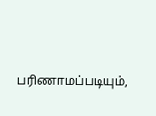பரிணாமப்படியும்,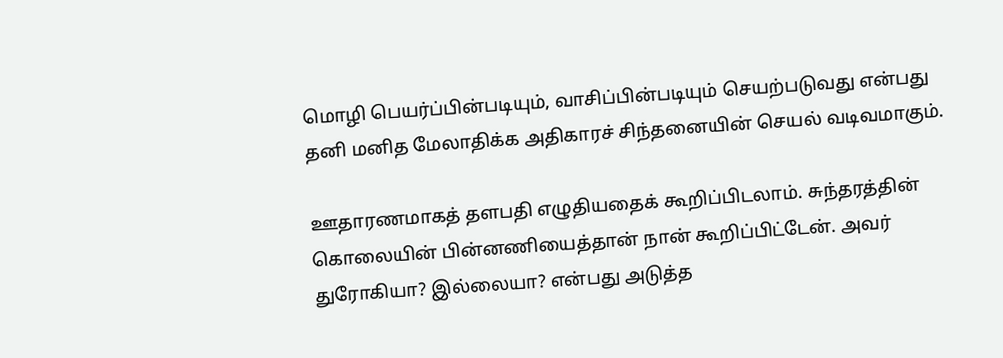மொழி பெயர்ப்பின்படியும், வாசிப்பின்படியும் செயற்படுவது என்பது தனி மனித மேலாதிக்க அதிகாரச் சிந்தனையின் செயல் வடிவமாகும்.

ஊதாரணமாகத் தளபதி எழுதியதைக் கூறிப்பிடலாம். சுந்தரத்தின் கொலையின் பின்னணியைத்தான் நான் கூறிப்பிட்டேன். அவர் துரோகியா? இல்லையா? என்பது அடுத்த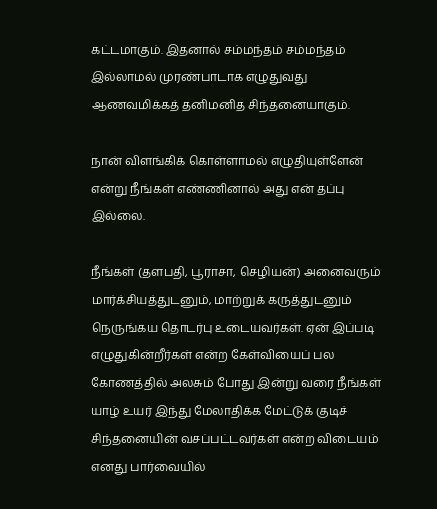கட்டமாகும். இதனால் சம்மந்தம் சம்மந்தம் இல்லாமல் முரண்பாடாக எழுதுவது ஆணவமிக்கத் தனிமனித சிந்தனையாகும்.

நான் விளங்கிக் கொள்ளாமல் எழுதியுள்ளேன் என்று நீங்கள் எண்ணினால் அது என் தப்பு இல்லை.

நீங்கள் (தளபதி, பூராசா, செழியன்) அனைவரும் மார்க்சியத்துடனும், மாற்றுக் கருத்துடனும் நெருங்கய தொடர்பு உடையவர்கள். ஏன் இப்படி எழுதுகின்றீர்கள் என்ற கேள்வியைப் பல கோணத்தில் அலசும் போது இன்று வரை நீங்கள் யாழ் உயர் இந்து மேலாதிக்க மேட்டுக் குடிச் சிந்தனையின் வசப்பட்டவர்கள் என்ற விடையம் எனது பார்வையில்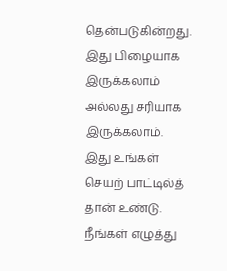தென்படுகின்றது. இது பிழையாக இருக்கலாம் அல்லது சரியாக இருக்கலாம். இது உங்கள் செயற் பாட்டில்த் தான் உண்டு. நீங்கள் எழுத்து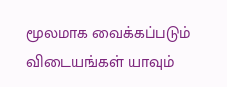மூலமாக வைக்கப்படும் விடையங்கள் யாவும்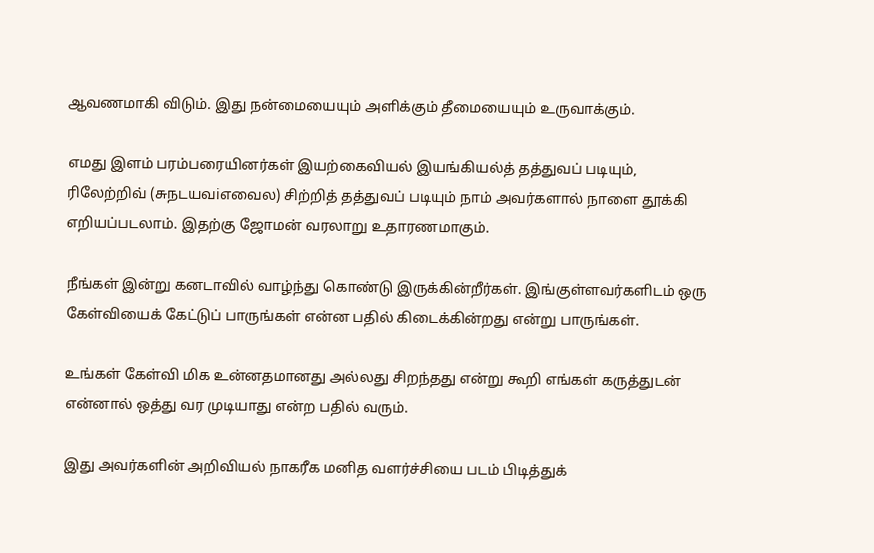ஆவணமாகி விடும். இது நன்மையையும் அளிக்கும் தீமையையும் உருவாக்கும்.

எமது இளம் பரம்பரையினர்கள் இயற்கைவியல் இயங்கியல்த் தத்துவப் படியும், ரிலேற்றிவ் (சுநடயவiஎவைல) சிற்றித் தத்துவப் படியும் நாம் அவர்களால் நாளை தூக்கி எறியப்படலாம். இதற்கு ஜோமன் வரலாறு உதாரணமாகும்.

நீங்கள் இன்று கனடாவில் வாழ்ந்து கொண்டு இருக்கின்றீர்கள். இங்குள்ளவர்களிடம் ஒரு கேள்வியைக் கேட்டுப் பாருங்கள் என்ன பதில் கிடைக்கின்றது என்று பாருங்கள்.

உங்கள் கேள்வி மிக உன்னதமானது அல்லது சிறந்தது என்று கூறி எங்கள் கருத்துடன் என்னால் ஒத்து வர முடியாது என்ற பதில் வரும்.

இது அவர்களின் அறிவியல் நாகரீக மனித வளர்ச்சியை படம் பிடித்துக்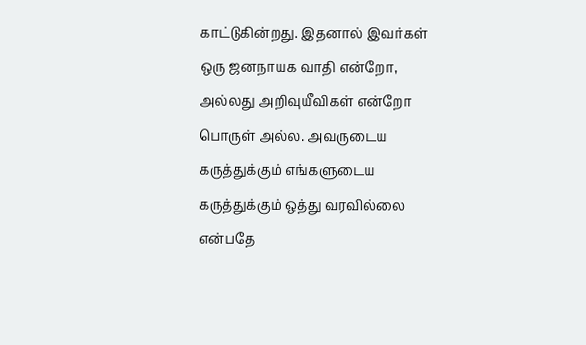காட்டுகின்றது. இதனால் இவர்கள் ஒரு ஜனநாயக வாதி என்றோ, அல்லது அறிவுயீவிகள் என்றோ பொருள் அல்ல. அவருடைய கருத்துக்கும் எங்களுடைய கருத்துக்கும் ஒத்து வரவில்லை என்பதே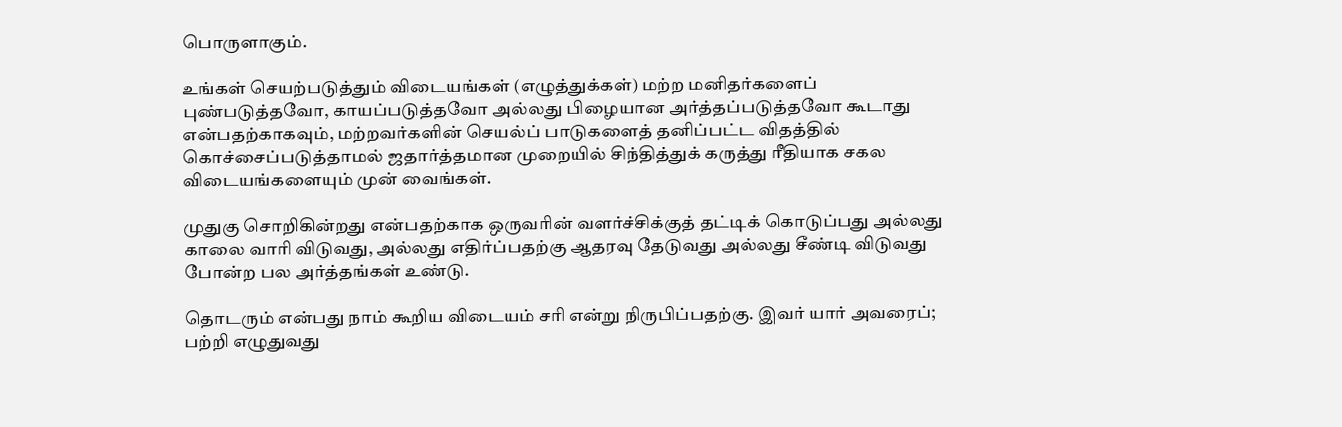பொருளாகும்.

உங்கள் செயற்படுத்தும் விடையங்கள் (எழுத்துக்கள்) மற்ற மனிதர்களைப் புண்படுத்தவோ, காயப்படுத்தவோ அல்லது பிழையான அர்த்தப்படுத்தவோ கூடாது என்பதற்காகவும், மற்றவர்களின் செயல்ப் பாடுகளைத் தனிப்பட்ட விதத்தில் கொச்சைப்படுத்தாமல் ஜதார்த்தமான முறையில் சிந்தித்துக் கருத்து ரீதியாக சகல விடையங்களையும் முன் வைங்கள்.

முதுகு சொறிகின்றது என்பதற்காக ஒருவரின் வளர்ச்சிக்குத் தட்டிக் கொடுப்பது அல்லது காலை வாரி விடுவது, அல்லது எதிர்ப்பதற்கு ஆதரவு தேடுவது அல்லது சீண்டி விடுவது போன்ற பல அர்த்தங்கள் உண்டு.

தொடரும் என்பது நாம் கூறிய விடையம் சரி என்று நிருபிப்பதற்கு. இவர் யார் அவரைப்; பற்றி எழுதுவது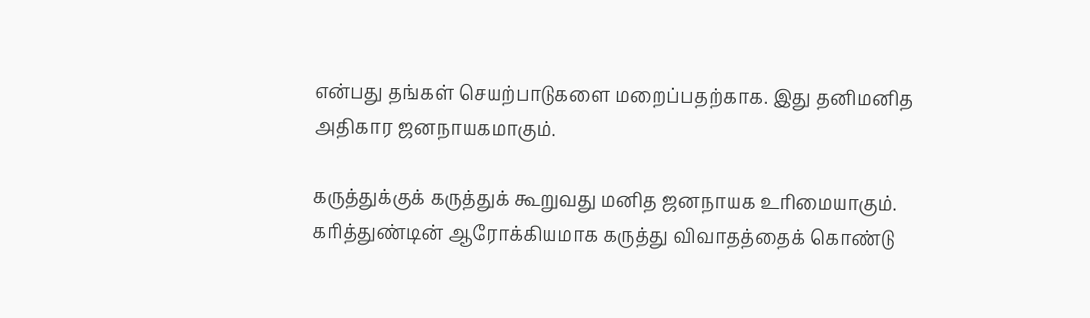என்பது தங்கள் செயற்பாடுகளை மறைப்பதற்காக. இது தனிமனித அதிகார ஜனநாயகமாகும்.

கருத்துக்குக் கருத்துக் கூறுவது மனித ஜனநாயக உரிமையாகும். கரித்துண்டின் ஆரோக்கியமாக கருத்து விவாதத்தைக் கொண்டு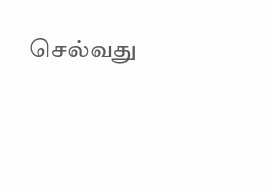செல்வது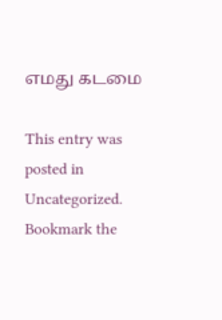எமது கடமை

This entry was posted in Uncategorized. Bookmark the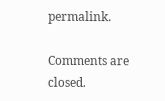permalink.

Comments are closed.